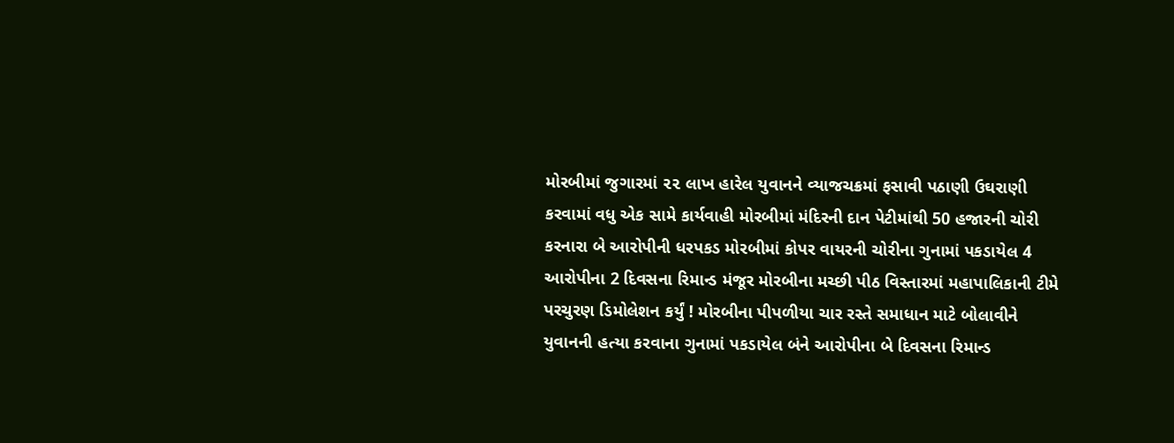મોરબીમાં જુગારમાં ૨૨ લાખ હારેલ યુવાનને વ્યાજચક્રમાં ફસાવી પઠાણી ઉઘરાણી કરવામાં વધુ એક સામે કાર્યવાહી મોરબીમાં મંદિરની દાન પેટીમાંથી 50 હજારની ચોરી કરનારા બે આરોપીની ધરપકડ મોરબીમાં કોપર વાયરની ચોરીના ગુનામાં પકડાયેલ 4 આરોપીના 2 દિવસના રિમાન્ડ મંજૂર મોરબીના મચ્છી પીઠ વિસ્તારમાં મહાપાલિકાની ટીમે પરચુરણ ડિમોલેશન કર્યું ! મોરબીના પીપળીયા ચાર રસ્તે સમાધાન માટે બોલાવીને યુવાનની હત્યા કરવાના ગુનામાં પકડાયેલ બંને આરોપીના બે દિવસના રિમાન્ડ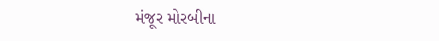મંજૂર મોરબીના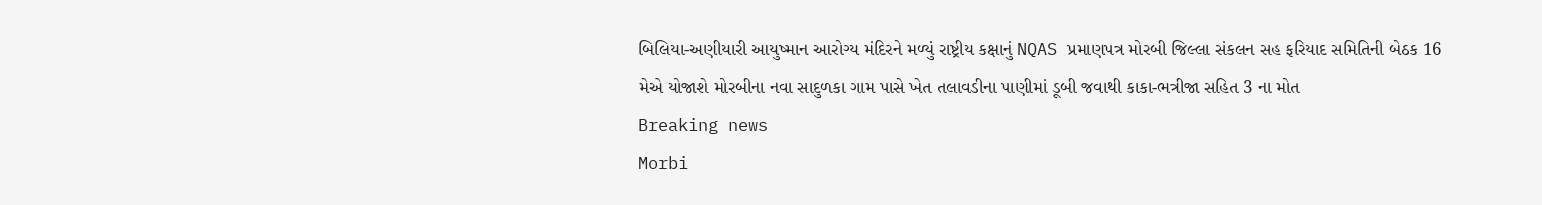બિલિયા-અણીયારી આયુષ્માન આરોગ્ય મંદિરને મળ્યું રાષ્ટ્રીય કક્ષાનું NQAS પ્રમાણપત્ર મોરબી જિલ્લા સંકલન સહ ફરિયાદ સમિતિની બેઠક 16 મેએ યોજાશે મોરબીના નવા સાદુળકા ગામ પાસે ખેત તલાવડીના પાણીમાં ડૂબી જવાથી કાકા-ભત્રીજા સહિત 3 ના મોત
Breaking news
Morbi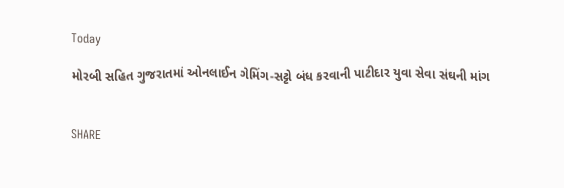Today

મોરબી સહિત ગુજરાતમાં ઓનલાઈન ગેમિંગ-સટ્ટો બંધ કરવાની પાટીદાર યુવા સેવા સંઘની માંગ


SHARE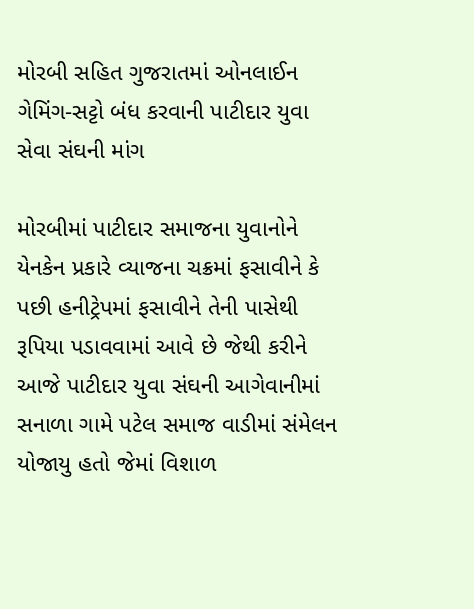મોરબી સહિત ગુજરાતમાં ઓનલાઈન ગેમિંગ-સટ્ટો બંધ કરવાની પાટીદાર યુવા સેવા સંઘની માંગ

મોરબીમાં પાટીદાર સમાજના યુવાનોને યેનકેન પ્રકારે વ્યાજના ચક્રમાં ફસાવીને કે પછી હનીટ્રેપમાં ફસાવીને તેની પાસેથી રૂપિયા પડાવવામાં આવે છે જેથી કરીને આજે પાટીદાર યુવા સંઘની આગેવાનીમાં સનાળા ગામે પટેલ સમાજ વાડીમાં સંમેલન યોજાયુ હતો જેમાં વિશાળ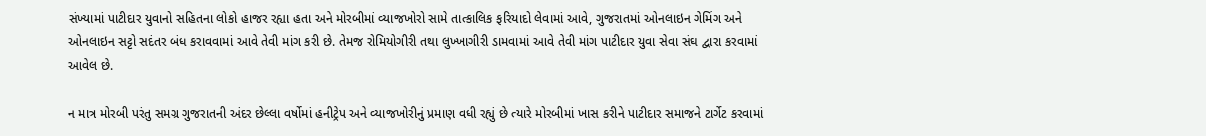સંખ્યામાં પાટીદાર યુવાનો સહિતના લોકો હાજર રહ્યા હતા અને મોરબીમાં વ્યાજખોરો સામે તાત્કાલિક ફરિયાદો લેવામાં આવે, ગુજરાતમાં ઓનલાઇન ગેમિંગ અને ઓનલાઇન સટ્ટો સદંતર બંધ કરાવવામાં આવે તેવી માંગ કરી છે. તેમજ રોમિયોગીરી તથા લુખ્ખાગીરી ડામવામાં આવે તેવી માંગ પાટીદાર યુવા સેવા સંઘ દ્વારા કરવામાં આવેલ છે.

ન માત્ર મોરબી પરંતુ સમગ્ર ગુજરાતની અંદર છેલ્લા વર્ષોમાં હનીટ્રેપ અને વ્યાજખોરીનું પ્રમાણ વધી રહ્યું છે ત્યારે મોરબીમાં ખાસ કરીને પાટીદાર સમાજને ટાર્ગેટ કરવામાં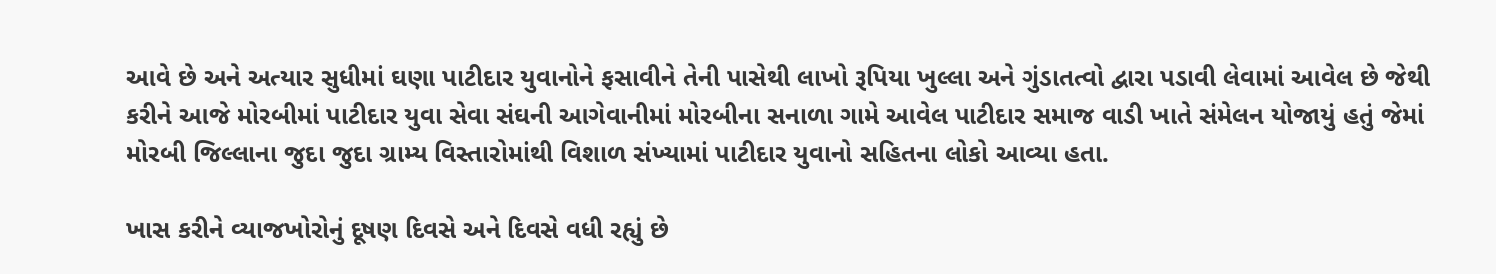આવે છે અને અત્યાર સુધીમાં ઘણા પાટીદાર યુવાનોને ફસાવીને તેની પાસેથી લાખો રૂપિયા ખુલ્લા અને ગુંડાતત્વો દ્વારા પડાવી લેવામાં આવેલ છે જેથી કરીને આજે મોરબીમાં પાટીદાર યુવા સેવા સંઘની આગેવાનીમાં મોરબીના સનાળા ગામે આવેલ પાટીદાર સમાજ વાડી ખાતે સંમેલન યોજાયું હતું જેમાં મોરબી જિલ્લાના જુદા જુદા ગ્રામ્ય વિસ્તારોમાંથી વિશાળ સંખ્યામાં પાટીદાર યુવાનો સહિતના લોકો આવ્યા હતા.

ખાસ કરીને વ્યાજખોરોનું દૂષણ દિવસે અને દિવસે વધી રહ્યું છે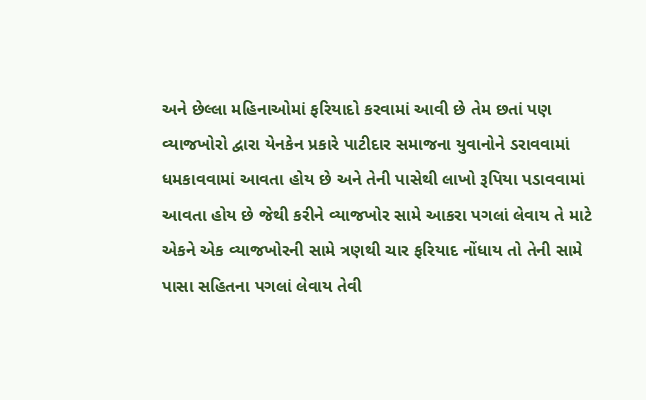અને છેલ્લા મહિનાઓમાં ફરિયાદો કરવામાં આવી છે તેમ છતાં પણ વ્યાજખોરો દ્વારા યેનકેન પ્રકારે પાટીદાર સમાજના યુવાનોને ડરાવવામાં ધમકાવવામાં આવતા હોય છે અને તેની પાસેથી લાખો રૂપિયા પડાવવામાં આવતા હોય છે જેથી કરીને વ્યાજખોર સામે આકરા પગલાં લેવાય તે માટે એકને એક વ્યાજખોરની સામે ત્રણથી ચાર ફરિયાદ નોંધાય તો તેની સામે પાસા સહિતના પગલાં લેવાય તેવી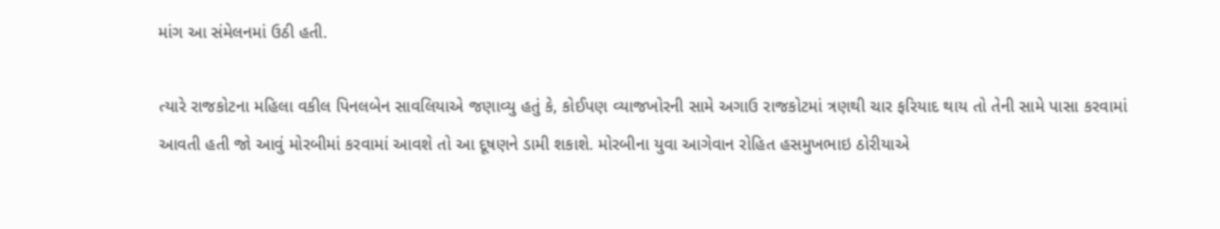માંગ આ સંમેલનમાં ઉઠી હતી.

ત્યારે રાજકોટના મહિલા વકીલ પિનલબેન સાવલિયાએ જણાવ્યુ હતું કે, કોઈપણ વ્યાજખોરની સામે અગાઉ રાજકોટમાં ત્રણથી ચાર ફરિયાદ થાય તો તેની સામે પાસા કરવામાં આવતી હતી જો આવું મોરબીમાં કરવામાં આવશે તો આ દૂષણને ડામી શકાશે. મોરબીના યુવા આગેવાન રોહિત હસમુખભાઇ ઠોરીયાએ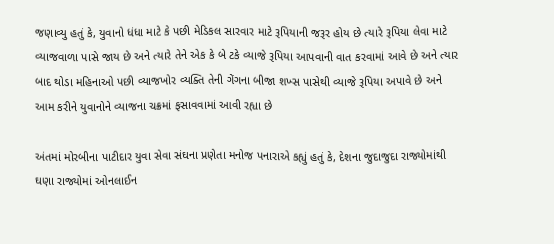જણાવ્યુ હતું કે, યુવાનો ધંધા માટે કે પછી મેડિકલ સારવાર માટે રૂપિયાની જરૂર હોય છે ત્યારે રૂપિયા લેવા માટે વ્યાજવાળા પાસે જાય છે અને ત્યારે તેને એક કે બે ટકે વ્યાજે રૂપિયા આપવાની વાત કરવામાં આવે છે અને ત્યાર બાદ થોડા મહિનાઓ પછી વ્યાજખોર વ્યક્તિ તેની ગેંગના બીજા શખ્સ પાસેથી વ્યાજે રૂપિયા અપાવે છે અને આમ કરીને યુવાનોને વ્યાજના ચક્રમાં ફસાવવામાં આવી રહ્યા છે

અંતમાં મોરબીના પાટીદાર યુવા સેવા સંઘના પ્રણેતા મનોજ પનારાએ કહ્યું હતું કે, દેશના જુદાજુદા રાજ્યોમાંથી ઘણા રાજ્યોમાં ઓનલાઈન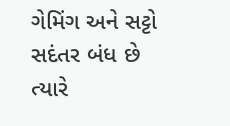ગેમિંગ અને સટ્ટો સદંતર બંધ છે ત્યારે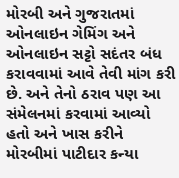મોરબી અને ગુજરાતમાં ઓનલાઇન ગેમિંગ અને ઓનલાઇન સટ્ટો સદંતર બંધ કરાવવામાં આવે તેવી માંગ કરી છે. અને તેનો ઠરાવ પણ આ સંમેલનમાં કરવામાં આવ્યો હતો અને ખાસ કરીને મોરબીમાં પાટીદાર કન્યા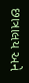છાત્રાલય અને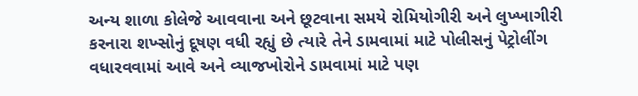અન્ય શાળા કોલેજે આવવાના અને છૂટવાના સમયે રોમિયોગીરી અને લુખ્ખાગીરી કરનારા શખ્સોનું દૂષણ વધી રહ્યું છે ત્યારે તેને ડામવામાં માટે પોલીસનું પેટ્રોલીંગ વધારવવામાં આવે અને વ્યાજખોરોને ડામવામાં માટે પણ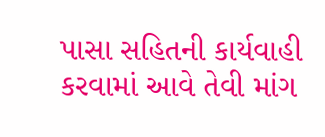પાસા સહિતની કાર્યવાહી કરવામાં આવે તેવી માંગ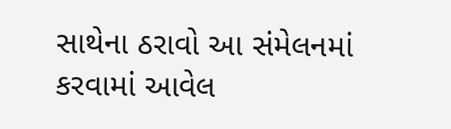સાથેના ઠરાવો આ સંમેલનમાં કરવામાં આવેલ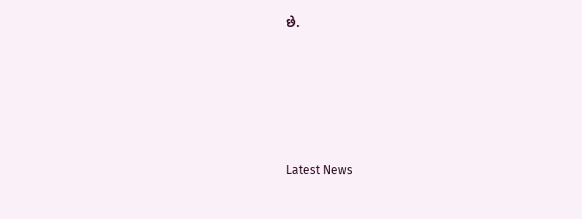છે.





Latest News